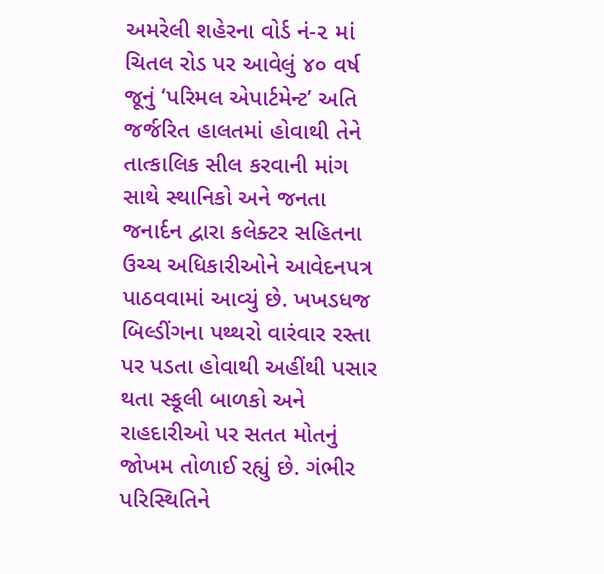અમરેલી શહેરના વોર્ડ નં-૨ માં ચિતલ રોડ પર આવેલું ૪૦ વર્ષ જૂનું ‘પરિમલ એપાર્ટમેન્ટ’ અતિ જર્જરિત હાલતમાં હોવાથી તેને તાત્કાલિક સીલ કરવાની માંગ સાથે સ્થાનિકો અને જનતા જનાર્દન દ્વારા કલેક્ટર સહિતના ઉચ્ચ અધિકારીઓને આવેદનપત્ર પાઠવવામાં આવ્યું છે. ખખડધજ બિલ્ડીંગના પથ્થરો વારંવાર રસ્તા પર પડતા હોવાથી અહીંથી પસાર થતા સ્કૂલી બાળકો અને રાહદારીઓ પર સતત મોતનું જોખમ તોળાઈ રહ્યું છે. ગંભીર પરિસ્થિતિને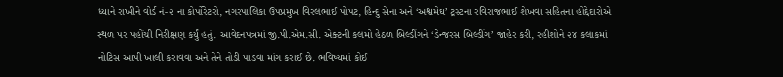ધ્યાને રાખીને વોર્ડ નં-૨ ના કોર્પોરેટરો, નગરપાલિકા ઉપપ્રમુખ વિરલભાઈ પોપટ, હિન્દુ સેના અને ‘અશ્વમેઘ’ ટ્રસ્ટના રવિરાજભાઈ શેખવા સહિતના હોદ્દેદારોએ સ્થળ પર પહોંચી નિરીક્ષણ કર્યું હતું. આવેદનપત્રમાં જી.પી.એમ.સી. એક્ટની કલમો હેઠળ બિલ્ડીંગને ‘ડેન્જરસ બિલ્ડીંગ’ જાહેર કરી, રહીશોને ૨૪ કલાકમાં નોટિસ આપી ખાલી કરાવવા અને તેને તોડી પાડવા માંગ કરાઈ છે. ભવિષ્યમાં કોઈ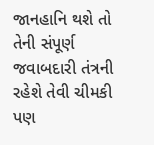જાનહાનિ થશે તો તેની સંપૂર્ણ જવાબદારી તંત્રની રહેશે તેવી ચીમકી પણ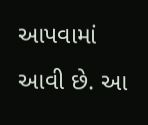આપવામાં આવી છે. આ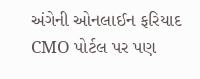અંગેની ઓનલાઈન ફરિયાદ CMO પોર્ટલ પર પણ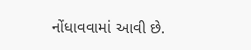નોંધાવવામાં આવી છે.